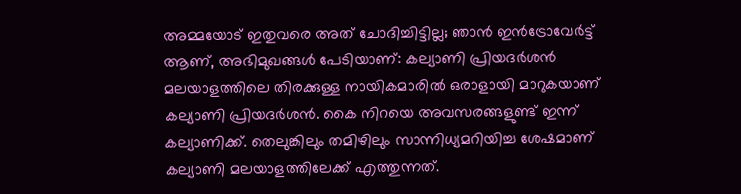അമ്മയോട് ഇതുവരെ അത് ചോദിച്ചിട്ടില്ല; ഞാൻ ഇൻട്രോവേർട്ട് ആണ്, അഭിമുഖങ്ങൾ പേടിയാണ്: കല്യാണി പ്രിയദർശൻ
മലയാളത്തിലെ തിരക്കുള്ള നായികമാരിൽ ഒരാളായി മാറുകയാണ് കല്യാണി പ്രിയദർശൻ. കൈ നിറയെ അവസരങ്ങളുണ്ട് ഇന്ന് കല്യാണിക്ക്. തെലുങ്കിലും തമിഴിലും സാന്നിധ്യമറിയിച്ച ശേഷമാണ് കല്യാണി മലയാളത്തിലേക്ക് എത്തുന്നത്.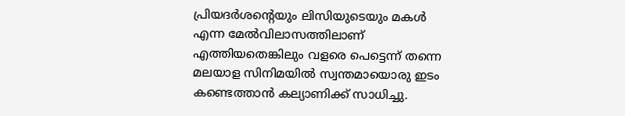പ്രിയദർശന്റെയും ലിസിയുടെയും മകൾ എന്ന മേൽവിലാസത്തിലാണ് എത്തിയതെങ്കിലും വളരെ പെട്ടെന്ന് തന്നെ മലയാള സിനിമയിൽ സ്വന്തമായൊരു ഇടം കണ്ടെത്താൻ കല്യാണിക്ക് സാധിച്ചു.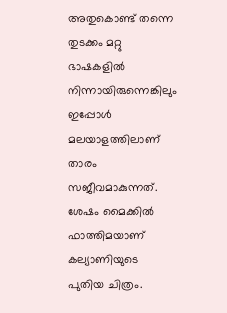അതുകൊണ്ട് തന്നെ തുടക്കം മറ്റു ഭാഷകളിൽ നിന്നായിരുന്നെങ്കിലും ഇപ്പോൾ മലയാളത്തിലാണ് താരം സജീവമാകുന്നത്.
ശേഷം മൈക്കിൽ ഫാത്തിമയാണ് കല്യാണിയുടെ പുതിയ ചിത്രം.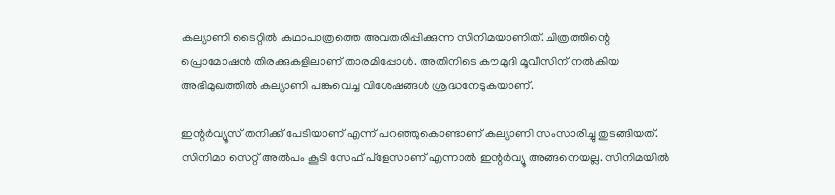കല്യാണി ടൈറ്റിൽ കഥാപാത്രത്തെ അവതരിപ്പിക്കുന്ന സിനിമയാണിത്. ചിത്രത്തിന്റെ പ്രൊമോഷൻ തിരക്കുകളിലാണ് താരമിപ്പോൾ. അതിനിടെ കൗമുദി മൂവീസിന് നൽകിയ അഭിമുഖത്തിൽ കല്യാണി പങ്കുവെച്ച വിശേഷങ്ങൾ ശ്രദ്ധനേടുകയാണ്.

ഇന്റർവ്യൂസ് തനിക്ക് പേടിയാണ് എന്ന് പറഞ്ഞുകൊണ്ടാണ് കല്യാണി സംസാരിച്ചു തുടങ്ങിയത്. സിനിമാ സെറ്റ് അൽപം കൂടി സേഫ് പ്ളേസാണ് എന്നാൽ ഇന്റർവ്യൂ അങ്ങനെയല്ല. സിനിമയിൽ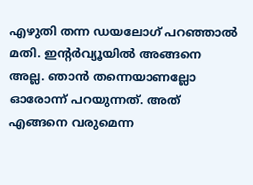എഴുതി തന്ന ഡയലോഗ് പറഞ്ഞാൽ മതി. ഇന്റർവ്യൂയിൽ അങ്ങനെ അല്ല. ഞാൻ തന്നെയാണല്ലോ ഓരോന്ന് പറയുന്നത്. അത് എങ്ങനെ വരുമെന്ന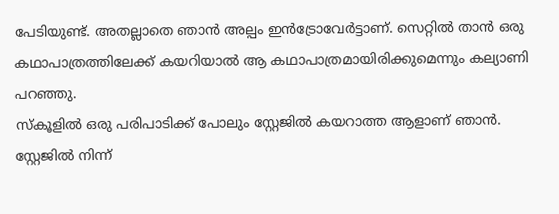പേടിയുണ്ട്. അതല്ലാതെ ഞാൻ അല്പം ഇൻട്രോവേർട്ടാണ്. സെറ്റിൽ താൻ ഒരു കഥാപാത്രത്തിലേക്ക് കയറിയാൽ ആ കഥാപാത്രമായിരിക്കുമെന്നും കല്യാണി പറഞ്ഞു.
സ്കൂളിൽ ഒരു പരിപാടിക്ക് പോലും സ്റ്റേജിൽ കയറാത്ത ആളാണ് ഞാൻ. സ്റ്റേജിൽ നിന്ന്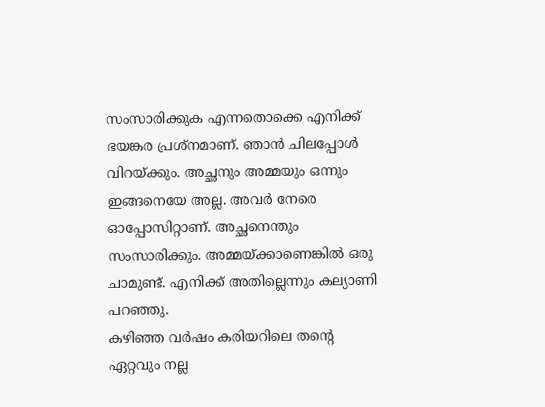സംസാരിക്കുക എന്നതൊക്കെ എനിക്ക് ഭയങ്കര പ്രശ്നമാണ്. ഞാൻ ചിലപ്പോൾ വിറയ്ക്കും. അച്ഛനും അമ്മയും ഒന്നും ഇങ്ങനെയേ അല്ല. അവർ നേരെ ഓപ്പോസിറ്റാണ്. അച്ഛനെന്തും സംസാരിക്കും. അമ്മയ്ക്കാണെങ്കിൽ ഒരു ചാമുണ്ട്. എനിക്ക് അതില്ലെന്നും കല്യാണി പറഞ്ഞു.
കഴിഞ്ഞ വർഷം കരിയറിലെ തന്റെ ഏറ്റവും നല്ല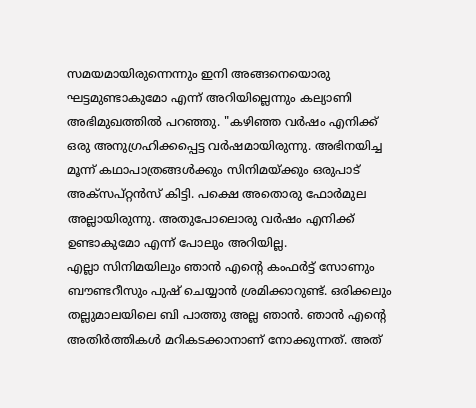സമയമായിരുന്നെന്നും ഇനി അങ്ങനെയൊരു ഘട്ടമുണ്ടാകുമോ എന്ന് അറിയില്ലെന്നും കല്യാണി അഭിമുഖത്തിൽ പറഞ്ഞു. "കഴിഞ്ഞ വർഷം എനിക്ക് ഒരു അനുഗ്രഹിക്കപ്പെട്ട വർഷമായിരുന്നു. അഭിനയിച്ച മൂന്ന് കഥാപാത്രങ്ങൾക്കും സിനിമയ്ക്കും ഒരുപാട് അക്സപ്റ്റൻസ് കിട്ടി. പക്ഷെ അതൊരു ഫോർമുല അല്ലായിരുന്നു. അതുപോലൊരു വർഷം എനിക്ക് ഉണ്ടാകുമോ എന്ന് പോലും അറിയില്ല.
എല്ലാ സിനിമയിലും ഞാൻ എന്റെ കംഫർട്ട് സോണും ബൗണ്ടറീസും പുഷ് ചെയ്യാൻ ശ്രമിക്കാറുണ്ട്. ഒരിക്കലും തല്ലുമാലയിലെ ബി പാത്തു അല്ല ഞാൻ. ഞാൻ എന്റെ അതിർത്തികൾ മറികടക്കാനാണ് നോക്കുന്നത്. അത്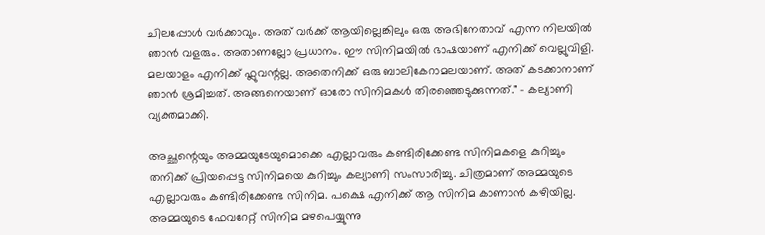ചിലപ്പോൾ വർക്കാവും. അത് വർക്ക് ആയില്ലെങ്കിലും ഒരു അഭിനേതാവ് എന്ന നിലയിൽ ഞാൻ വളരും. അതാണല്ലോ പ്രധാനം. ഈ സിനിമയിൽ ഭാഷയാണ് എനിക്ക് വെല്ലുവിളി. മലയാളം എനിക്ക് ഫ്ലുവന്റല്ല. അതെനിക്ക് ഒരു ബാലികേറാമലയാണ്. അത് കടക്കാനാണ് ഞാൻ ശ്രമിച്ചത്. അങ്ങനെയാണ് ഓരോ സിനിമകൾ തിരഞ്ഞെടുക്കുന്നത്." - കല്യാണി വ്യക്തമാക്കി.

അച്ഛന്റെയും അമ്മയുടേയുമൊക്കെ എല്ലാവരും കണ്ടിരിക്കേണ്ട സിനിമകളെ കുറിച്ചും തനിക്ക് പ്രിയപ്പെട്ട സിനിമയെ കുറിച്ചും കല്യാണി സംസാരിച്ചു. ചിത്രമാണ് അമ്മയുടെ എല്ലാവരും കണ്ടിരിക്കേണ്ട സിനിമ. പക്ഷെ എനിക്ക് ആ സിനിമ കാണാൻ കഴിയില്ല. അമ്മയുടെ ഫേവറേറ്റ് സിനിമ മഴപെയ്യുന്നു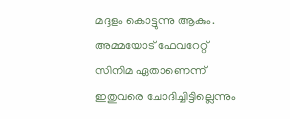മദ്ദളം കൊട്ടുന്നു ആകും. അമ്മയോട് ഫേവറേറ്റ് സിനിമ ഏതാണെന്ന് ഇതുവരെ ചോദിച്ചിട്ടില്ലെന്നും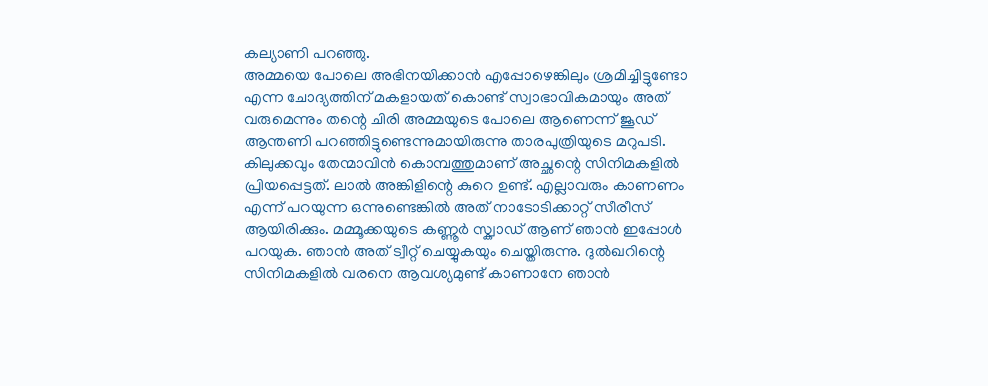കല്യാണി പറഞ്ഞു.
അമ്മയെ പോലെ അഭിനയിക്കാൻ എപ്പോഴെങ്കിലും ശ്രമിച്ചിട്ടുണ്ടോ എന്ന ചോദ്യത്തിന് മകളായത് കൊണ്ട് സ്വാഭാവികമായും അത് വരുമെന്നും തന്റെ ചിരി അമ്മയുടെ പോലെ ആണെന്ന് ജൂഡ് ആന്തണി പറഞ്ഞിട്ടുണ്ടെന്നുമായിരുന്നു താരപുത്രിയുടെ മറുപടി.
കിലുക്കവും തേന്മാവിൻ കൊമ്പത്തുമാണ് അച്ഛന്റെ സിനിമകളിൽ പ്രിയപ്പെട്ടത്. ലാൽ അങ്കിളിന്റെ കുറെ ഉണ്ട്. എല്ലാവരും കാണണം എന്ന് പറയുന്ന ഒന്നുണ്ടെങ്കിൽ അത് നാടോടിക്കാറ്റ് സീരീസ് ആയിരിക്കും. മമ്മൂക്കയുടെ കണ്ണൂർ സ്ക്വാഡ് ആണ് ഞാൻ ഇപ്പോൾ പറയുക. ഞാൻ അത് ട്വീറ്റ് ചെയ്യുകയും ചെയ്തിരുന്നു. ദുൽഖറിന്റെ സിനിമകളിൽ വരനെ ആവശ്യമുണ്ട് കാണാനേ ഞാൻ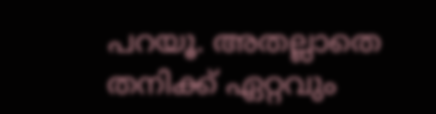പറയൂ. അതല്ലാതെ തനിക്ക് ഏറ്റവും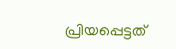പ്രിയപ്പെട്ടത്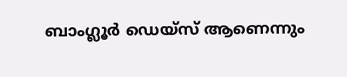ബാംഗ്ലൂർ ഡെയ്സ് ആണെന്നും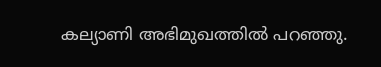കല്യാണി അഭിമുഖത്തിൽ പറഞ്ഞു.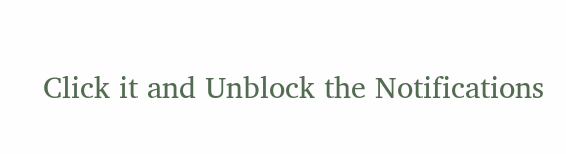Click it and Unblock the Notifications